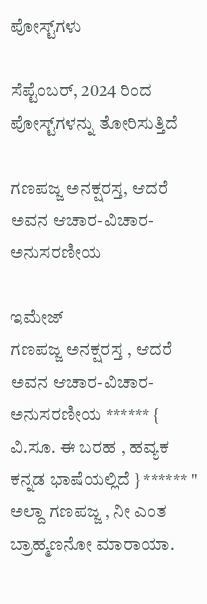ಪೋಸ್ಟ್‌ಗಳು

ಸೆಪ್ಟೆಂಬರ್, 2024 ರಿಂದ ಪೋಸ್ಟ್‌ಗಳನ್ನು ತೋರಿಸುತ್ತಿದೆ

ಗಣಪಜ್ಜ ಅನಕ್ಷರಸ್ತ, ಆದರೆ ಅವನ ಆಚಾರ-ವಿಚಾರ-ಅನುಸರಣೀಯ

ಇಮೇಜ್
ಗಣಪಜ್ಜ ಅನಕ್ಷರಸ್ತ , ಆದರೆ ಅವನ ಆಚಾರ-ವಿಚಾರ-ಅನುಸರಣೀಯ ****** { ವಿ.ಸೂ. ಈ ಬರಹ , ಹವ್ಯಕ ಕನ್ನಡ ಭಾಷೆಯಲ್ಲಿದೆ } ****** " ಅಲ್ದಾ ಗಣಪಜ್ಜ , ನೀ ಎಂತ ಬ್ರಾಹ್ಮಣನೋ ಮಾರಾಯಾ.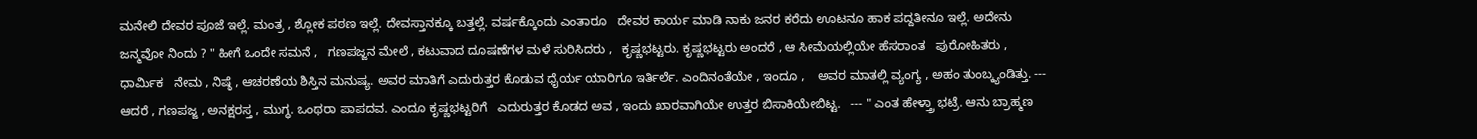ಮನೇಲಿ ದೇವರ ಪೂಜೆ ಇಲ್ಲೆ. ಮಂತ್ರ , ಶ್ಲೋಕ ಪಠಣ ಇಲ್ಲೆ. ದೇವಸ್ತಾನಕ್ಕೂ ಬತ್ತಲ್ಲೆ. ವರ್ಷಕ್ಕೊಂದು ಎಂತಾರೂ   ದೇವರ ಕಾರ್ಯ ಮಾಡಿ ನಾಕು ಜನರ ಕರೆದು ಊಟನೂ ಹಾಕ ಪದ್ದತೀನೂ ಇಲ್ಲೆ. ಅದೇನು ಜನ್ಮವೋ ನಿಂದು ? " ಹೀಗೆ ಒಂದೇ ಸಮನೆ ,   ಗಣಪಜ್ಜನ ಮೇಲೆ , ಕಟುವಾದ ದೂಷಣೆಗಳ ಮಳೆ ಸುರಿಸಿದರು ,   ಕೃಷ್ಣಭಟ್ಟರು. ಕೃಷ್ಣಭಟ್ಟರು ಅಂದರೆ , ಆ ಸೀಮೆಯಲ್ಲಿಯೇ ಹೆಸರಾಂತ   ಪುರೋಹಿತರು , ಧಾರ್ಮಿಕ   ನೇಮ , ನಿಷ್ಠೆ , ಆಚರಣೆಯ ಶಿಸ್ತಿನ ಮನುಷ್ಯ. ಅವರ ಮಾತಿಗೆ ಎದುರುತ್ತರ ಕೊಡುವ ಧೈರ್ಯ ಯಾರಿಗೂ ಇರ್ತಿರ್ಲೆ. ಎಂದಿನಂತೆಯೇ , ಇಂದೂ ,    ಅವರ ಮಾತಲ್ಲಿ ವ್ಯಂಗ್ಯ , ಅಹಂ ತುಂಬ್ಕ್ಯಂಡಿತ್ತು. --- ಆದರೆ , ಗಣಪಜ್ಜ , ಅನಕ್ಷರಸ್ತ , ಮುಗ್ಧ. ಒಂಥರಾ ಪಾಪದವ. ಎಂದೂ ಕೃಷ್ಣಭಟ್ಟರಿಗೆ   ಎದುರುತ್ತರ ಕೊಡದ ಅವ , ಇಂದು ಖಾರವಾಗಿಯೇ ಉತ್ತರ ಬಿಸಾಕಿಯೇಬಿಟ್ಟ.   --- " ಎಂತ ಹೇಳ್ತ್ರಾ ಭಟ್ರೆ. ಆನು ಬ್ರಾಹ್ಮಣ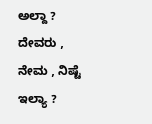ಅಲ್ದಾ ?   ದೇವರು , ನೇಮ , ನಿಷ್ಟೆ ಇಲ್ಯಾ ?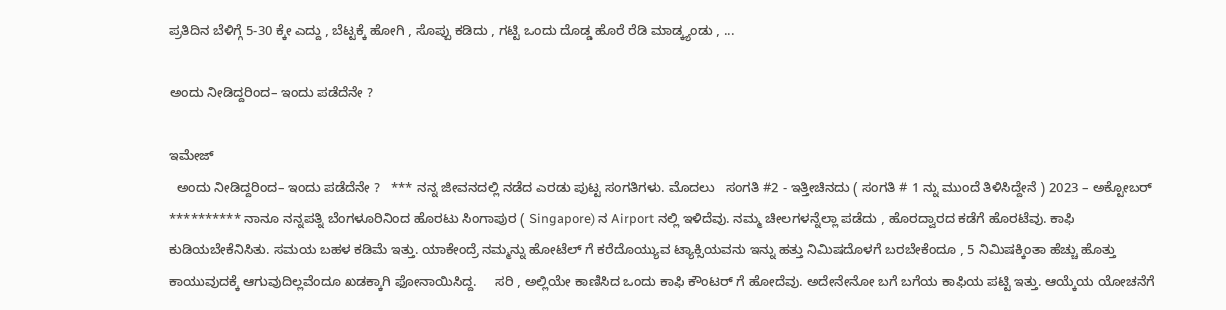ಪ್ರತಿದಿನ ಬೆಳಿಗ್ಗೆ 5-30 ಕ್ಕೇ ಎದ್ದು , ಬೆಟ್ಟಕ್ಕೆ ಹೋಗಿ , ಸೊಪ್ಪು ಕಡಿದು , ಗಟ್ಟಿ ಒಂದು ದೊಡ್ಡ ಹೊರೆ ರೆಡಿ ಮಾಡ್ಕ್ಯಂಡು , ...

ಅಂದು ನೀಡಿದ್ದರಿಂದ– ಇಂದು ಪಡೆದೆನೇ ?

ಇಮೇಜ್
  ಅಂದು ನೀಡಿದ್ದರಿಂದ– ಇಂದು ಪಡೆದೆನೇ ?   *** ನನ್ನ ಜೀವನದಲ್ಲಿ ನಡೆದ ಎರಡು ಪುಟ್ಟ ಸಂಗತಿಗಳು. ಮೊದಲು   ಸಂಗತಿ #2 - ಇತ್ತೀಚಿನದು ( ಸಂಗತಿ # 1 ನ್ನು ಮುಂದೆ ತಿಳಿಸಿದ್ದೇನೆ ) 2023 – ಅಕ್ಟೋಬರ್ ********** ನಾನೂ ನನ್ನಪತ್ನಿ ಬೆಂಗಳೂರಿನಿಂದ ಹೊರಟು ಸಿಂಗಾಪುರ ( Singapore) ನ Airport ನಲ್ಲಿ ಇಳಿದೆವು. ನಮ್ಮ ಚೀಲಗಳನ್ನೆಲ್ಲಾ ಪಡೆದು , ಹೊರದ್ವಾರದ ಕಡೆಗೆ ಹೊರಟೆವು. ಕಾಫಿ ಕುಡಿಯಬೇಕೆನಿಸಿತು. ಸಮಯ ಬಹಳ ಕಡಿಮೆ ಇತ್ತು. ಯಾಕೇಂದ್ರೆ ನಮ್ಮನ್ನು ಹೋಟೆಲ್ ಗೆ ಕರೆದೊಯ್ಯುವ ಟ್ಯಾಕ್ಸಿಯವನು ಇನ್ನು ಹತ್ತು ನಿಮಿಷದೊಳಗೆ ಬರಬೇಕೆಂದೂ , 5 ನಿಮಿಷಕ್ಕಿಂತಾ ಹೆಚ್ಚು ಹೊತ್ತು ಕಾಯುವುದಕ್ಕೆ ಆಗುವುದಿಲ್ಲವೆಂದೂ ಖಡಕ್ಕಾಗಿ ಫೋನಾಯಿಸಿದ್ದ.     ಸರಿ , ಅಲ್ಲಿಯೇ ಕಾಣಿಸಿದ ಒಂದು ಕಾಫಿ ಕೌಂಟರ್ ಗೆ ಹೋದೆವು. ಅದೇನೇನೋ ಬಗೆ ಬಗೆಯ ಕಾಫಿಯ ಪಟ್ಟಿ ಇತ್ತು. ಆಯ್ಕೆಯ ಯೋಚನೆಗೆ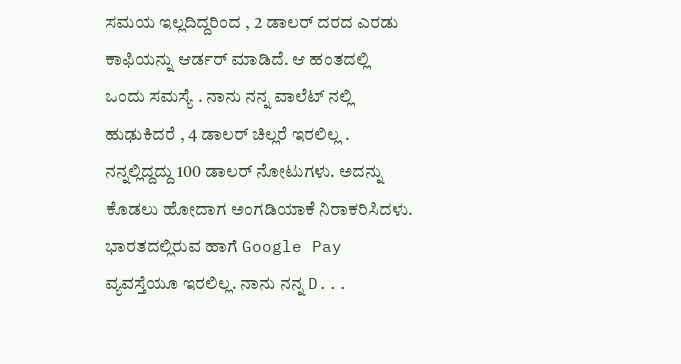ಸಮಯ ಇಲ್ಲದಿದ್ದರಿಂದ , 2 ಡಾಲರ್ ದರದ ಎರಡು ಕಾಫಿಯನ್ನು ಆರ್ಡರ್ ಮಾಡಿದೆ. ಆ ಹಂತದಲ್ಲಿ   ಒಂದು ಸಮಸ್ಯೆ . ನಾನು ನನ್ನ ವಾಲೆಟ್ ನಲ್ಲಿ ಹುಢುಕಿದರೆ , 4 ಡಾಲರ್ ಚಿಲ್ಲರೆ ಇರಲಿಲ್ಲ .   ನನ್ನಲ್ಲಿದ್ದದ್ದು 100 ಡಾಲರ್ ನೋಟುಗಳು. ಅದನ್ನು ಕೊಡಲು ಹೋದಾಗ ಅಂಗಡಿಯಾಕೆ ನಿರಾಕರಿಸಿದಳು.   ಭಾರತದಲ್ಲಿರುವ ಹಾಗೆ Google Pay ವ್ಯವಸ್ತೆಯೂ ಇರಲಿಲ್ಲ. ನಾನು ನನ್ನ D...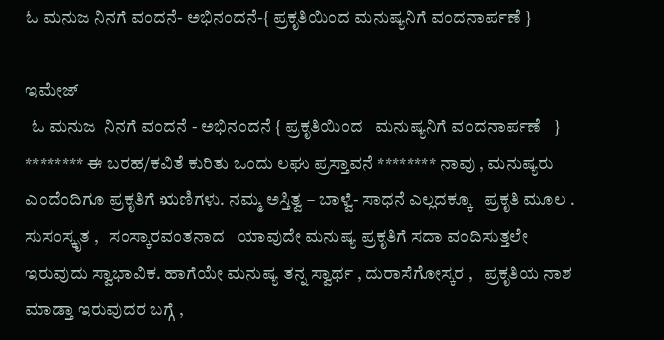ಓ ಮನುಜ ನಿನಗೆ ವಂದನೆ- ಅಭಿನಂದನೆ-{ ಪ್ರಕೃತಿಯಿಂದ ಮನುಷ್ಯನಿಗೆ ವಂದನಾರ್ಪಣೆ }

ಇಮೇಜ್
  ಓ ಮನುಜ  ನಿನಗೆ ವಂದನೆ - ಅಭಿನಂದನೆ { ಪ್ರಕೃತಿಯಿಂದ   ಮನುಷ್ಯನಿಗೆ ವಂದನಾರ್ಪಣೆ   } ******** ಈ ಬರಹ/ಕವಿತೆ ಕುರಿತು ಒಂದು ಲಘು ಪ್ರಸ್ತಾವನೆ ******** ನಾವು , ಮನುಷ್ಯರು ಎಂದೆಂದಿಗೂ ಪ್ರಕೃತಿಗೆ ಋಣಿಗಳು. ನಮ್ಮ ಅಸ್ತಿತ್ವ – ಬಾಳ್ವೆ- ಸಾಧನೆ ಎಲ್ಲದಕ್ಕೂ   ಪ್ರಕೃತಿ ಮೂಲ . ಸುಸಂಸ್ಕೃತ ,   ಸಂಸ್ಕಾರವಂತನಾದ   ಯಾವುದೇ ಮನುಷ್ಯ ಪ್ರಕೃತಿಗೆ ಸದಾ ವಂದಿಸುತ್ತಲೇ ಇರುವುದು ಸ್ವಾಭಾವಿಕ. ಹಾಗೆಯೇ ಮನುಷ್ಯ ತನ್ನ ಸ್ವಾರ್ಥ , ದುರಾಸೆಗೋಸ್ಕರ ,   ಪ್ರಕೃತಿಯ ನಾಶ ಮಾಡ್ತಾ ಇರುವುದರ ಬಗ್ಗೆ ,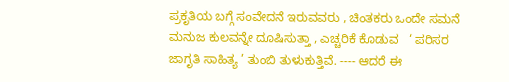ಪ್ರಕೃತಿಯ ಬಗ್ಗೆ ಸಂವೇದನೆ ಇರುವವರು , ಚಿಂತಕರು ಒಂದೇ ಸಮನೆ ಮನುಜ ಕುಲವನ್ನೇ ದೂಷಿಸುತ್ತಾ , ಎಚ್ಚರಿಕೆ ಕೊಡುವ   ‘ ಪರಿಸರ ಜಾಗೃತಿ ಸಾಹಿತ್ಯ ’ ತುಂಬಿ ತುಳುಕುತ್ತಿವೆ. ---- ಆದರೆ ಈ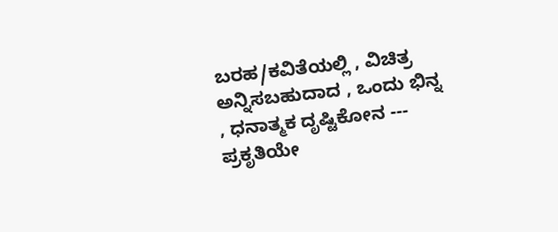ಬರಹ/ಕವಿತೆಯಲ್ಲಿ , ವಿಚಿತ್ರ ಅನ್ನಿಸಬಹುದಾದ , ಒಂದು ಭಿನ್ನ , ಧನಾತ್ಮಕ ದೃಷ್ಟಿಕೋನ ---   ಪ್ರಕೃತಿಯೇ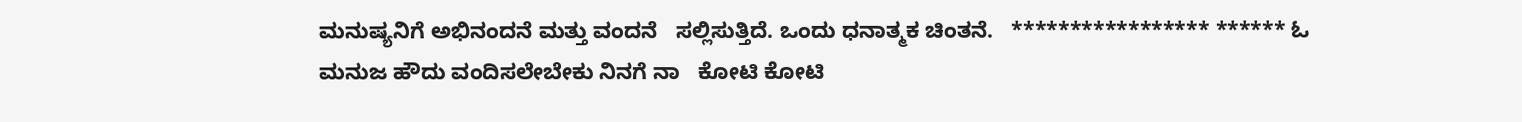ಮನುಷ್ಯನಿಗೆ ಅಭಿನಂದನೆ ಮತ್ತು ವಂದನೆ   ಸಲ್ಲಿಸುತ್ತಿದೆ. ಒಂದು ಧನಾತ್ಮಕ ಚಿಂತನೆ.   ***************** ****** ಓ ಮನುಜ ಹೌದು ವಂದಿಸಲೇಬೇಕು ನಿನಗೆ ನಾ   ಕೋಟಿ ಕೋಟಿ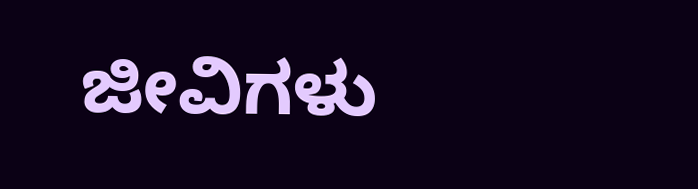ಜೀವಿಗಳು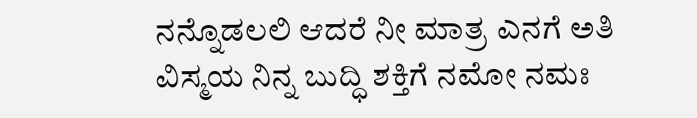ನನ್ನೊಡಲಲಿ ಆದರೆ ನೀ ಮಾತ್ರ ಎನಗೆ ಅತಿ ವಿಸ್ಮಯ ನಿನ್ನ ಬುದ್ಧಿ ಶಕ್ತಿಗೆ ನಮೋ ನಮಃ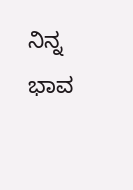ನಿನ್ನ ಭಾವ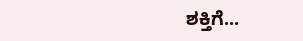ಶಕ್ತಿಗೆ...